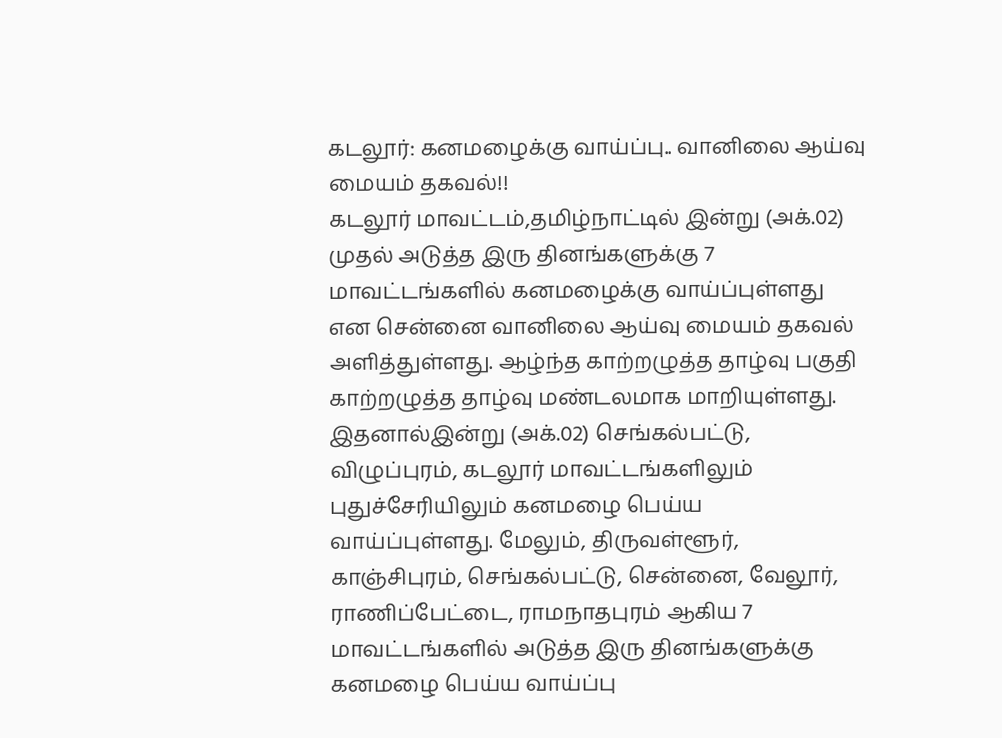கடலூர்: கனமழைக்கு வாய்ப்பு.. வானிலை ஆய்வு மையம் தகவல்!!
கடலூர் மாவட்டம்,தமிழ்நாட்டில் இன்று (அக்.02) முதல் அடுத்த இரு தினங்களுக்கு 7 மாவட்டங்களில் கனமழைக்கு வாய்ப்புள்ளது என சென்னை வானிலை ஆய்வு மையம் தகவல் அளித்துள்ளது. ஆழ்ந்த காற்றழுத்த தாழ்வு பகுதி காற்றழுத்த தாழ்வு மண்டலமாக மாறியுள்ளது. இதனால்இன்று (அக்.02) செங்கல்பட்டு, விழுப்புரம், கடலூர் மாவட்டங்களிலும் புதுச்சேரியிலும் கனமழை பெய்ய வாய்ப்புள்ளது. மேலும், திருவள்ளூர், காஞ்சிபுரம், செங்கல்பட்டு, சென்னை, வேலூர், ராணிப்பேட்டை, ராமநாதபுரம் ஆகிய 7 மாவட்டங்களில் அடுத்த இரு தினங்களுக்கு கனமழை பெய்ய வாய்ப்பு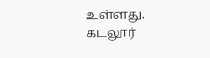உள்ளது.
கடலூர்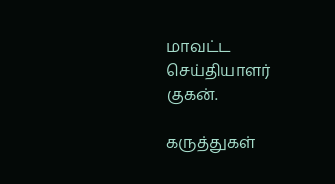மாவட்ட செய்தியாளர் குகன்.

கருத்துகள்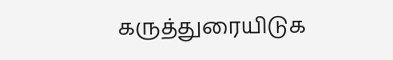கருத்துரையிடுக